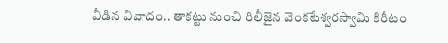వీడిన వివాదం.. తాకట్టు నుంచి రిలీజైన వెంకటేశ్వరస్వామి కిరీటం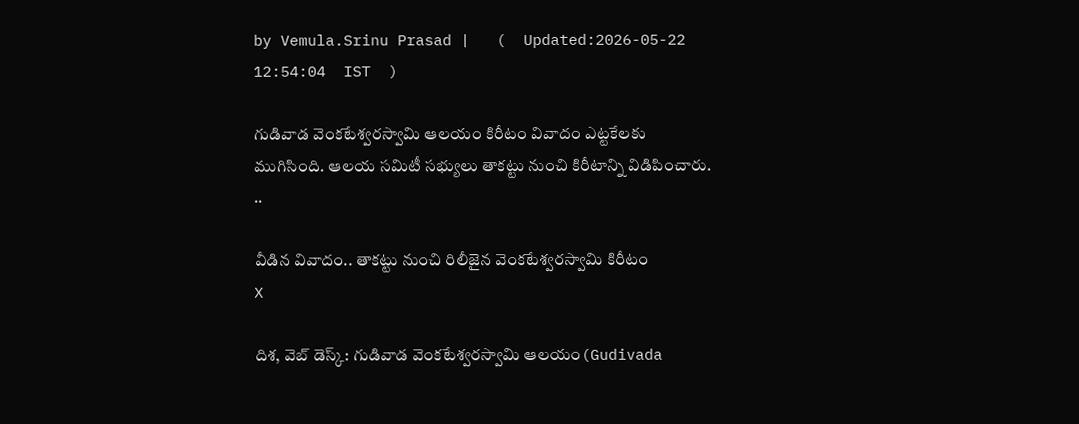by Vemula.Srinu Prasad |   (  Updated:2026-05-22 12:54:04  IST  )

గుడివాడ వెంకటేశ్వరస్వామి ఆలయం కిరీటం వివాదం ఎట్టకేలకు ముగిసింది. ఆలయ సమిటీ సభ్యులు తాకట్టు నుంచి కిరీటాన్ని విడిపించారు. ..

వీడిన వివాదం.. తాకట్టు నుంచి రిలీజైన వెంకటేశ్వరస్వామి కిరీటం
X

దిశ, వెబ్ డెస్క్: గుడివాడ వెంకటేశ్వరస్వామి ఆలయం(Gudivada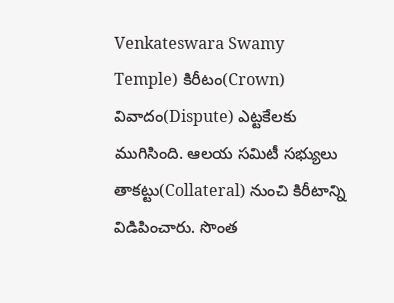Venkateswara Swamy Temple) కిరీటం(Crown) వివాదం(Dispute) ఎట్టకేలకు ముగిసింది. ఆలయ సమిటీ సభ్యులు తాకట్టు(Collateral) నుంచి కిరీటాన్ని విడిపించారు. సొంత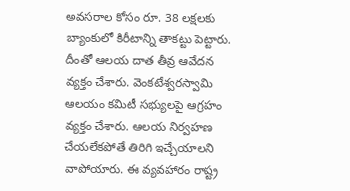అవసరాల కోసం రూ. 38 లక్షలకు బ్యాంకులో కిరీటాన్ని తాకట్టు పెట్టారు. దీంతో ఆలయ దాత తీవ్ర ఆవేదన వ్యక్తం చేశారు. వెంకటేశ్వరస్వామి ఆలయం కమిటీ సభ్యులపై ఆగ్రహం వ్యక్తం చేశారు. ఆలయ నిర్వహణ చేయలేకపోతే తిరిగి ఇచ్చేయాలని వాపోయారు. ఈ వ్యవహారం రాష్ట్ర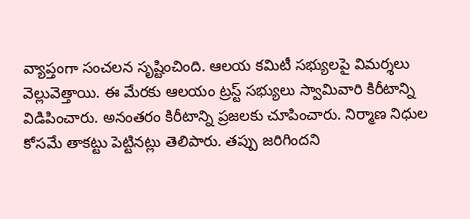వ్యాప్తంగా సంచలన సృష్టించింది. ఆలయ కమిటీ సభ్యులపై విమర్శలు వెల్లువెత్తాయి. ఈ మేరకు ఆలయం ట్రస్ట్ సభ్యులు స్వామివారి కిరీటాన్ని విడిపించారు. అనంతరం కిరీటాన్ని ప్రజలకు చూపించారు. నిర్మాణ నిధుల కోసమే తాకట్టు పెట్టినట్లు తెలిపారు. తప్పు జరిగిందని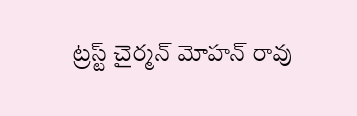ట్రస్ట్ చైర్మన్ మోహన్ రావు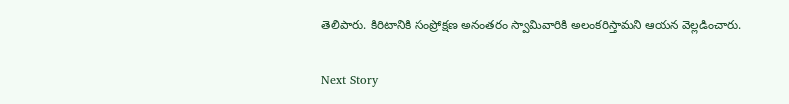తెలిపారు. కిరిటానికి సంప్రోక్షణ అనంతరం స్వామివారికి అలంకరిస్తామని ఆయన వెల్లడించారు.

Next Story